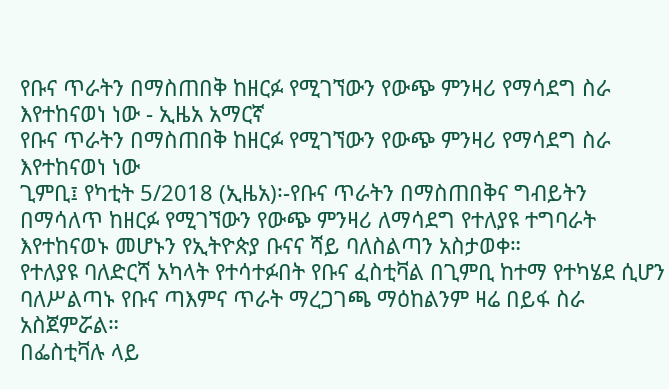የቡና ጥራትን በማስጠበቅ ከዘርፉ የሚገኘውን የውጭ ምንዛሪ የማሳደግ ስራ እየተከናወነ ነው - ኢዜአ አማርኛ
የቡና ጥራትን በማስጠበቅ ከዘርፉ የሚገኘውን የውጭ ምንዛሪ የማሳደግ ስራ እየተከናወነ ነው
ጊምቢ፤ የካቲት 5/2018 (ኢዜአ)፡-የቡና ጥራትን በማስጠበቅና ግብይትን በማሳለጥ ከዘርፉ የሚገኘውን የውጭ ምንዛሪ ለማሳደግ የተለያዩ ተግባራት እየተከናወኑ መሆኑን የኢትዮጵያ ቡናና ሻይ ባለስልጣን አስታወቀ።
የተለያዩ ባለድርሻ አካላት የተሳተፉበት የቡና ፈስቲቫል በጊምቢ ከተማ የተካሄደ ሲሆን ባለሥልጣኑ የቡና ጣእምና ጥራት ማረጋገጫ ማዕከልንም ዛሬ በይፋ ስራ አስጀምሯል።
በፌስቲቫሉ ላይ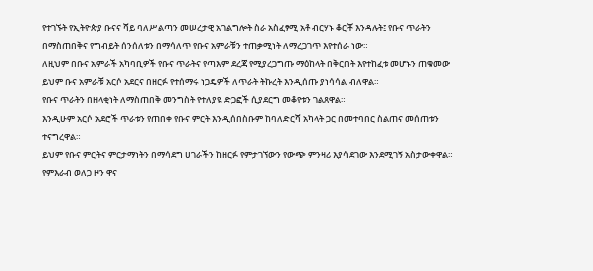የተገኙት የኢትዮጵያ ቡናና ሻይ ባለሥልጣን መሠረታዊ አገልግሎት ስራ አስፈፃሚ አቶ ብርሃኑ ቆርቾ እንዳሉት፤ የቡና ጥራትን በማስጠበቅና የግብይት ሰንሰለቱን በማሳለጥ የቡና አምራቹን ተጠቃሚነት ለማረጋገጥ እየተሰራ ነው።
ለዚህም በቡና አምራች አካባቢዎች የቡና ጥራትና የጣእም ደረጃ የሚያረጋግጡ ማዕከላት በቅርበት እየተከፈቱ መሆኑን ጠቁመው ይህም ቡና አምራቹ አርሶ አደርና በዘርፉ የተሰማሩ ነጋዴዎች ለጥራት ትኩረት እንዲሰጡ ያነሳሳል ብለዋል።
የቡና ጥራትን በዘላቂነት ለማስጠበቅ መንግስት የተለያዩ ድጋፎች ሲያደርግ መቆየቱን ገልጸዋል።
እንዲሁም አርሶ አደሮች ጥራቱን የጠበቀ የቡና ምርት እንዲሰበስቡም ከባለድርሻ አካላት ጋር በመተባበር ስልጠና መሰጠቱን ተናግረዋል።
ይህም የቡና ምርትና ምርታማነትን በማሳደግ ሀገራችን ከዘርፉ የምታገኘውን የውጭ ምንዛሪ እያሳደገው እንደሚገኝ አስታውቀዋል።
የምእራብ ወለጋ ዞን ዋና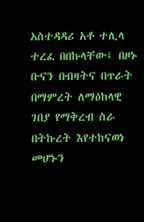አስተዳዳሪ አቶ ተሊላ ተረፈ በበኩላቸው፤ በዞኑ ቡናን በብዛትና በጥራት በማምረት ለማዕከላዊ ገበያ የማቅረብ ስራ በትኩረት እየተከናወነ መሆኑን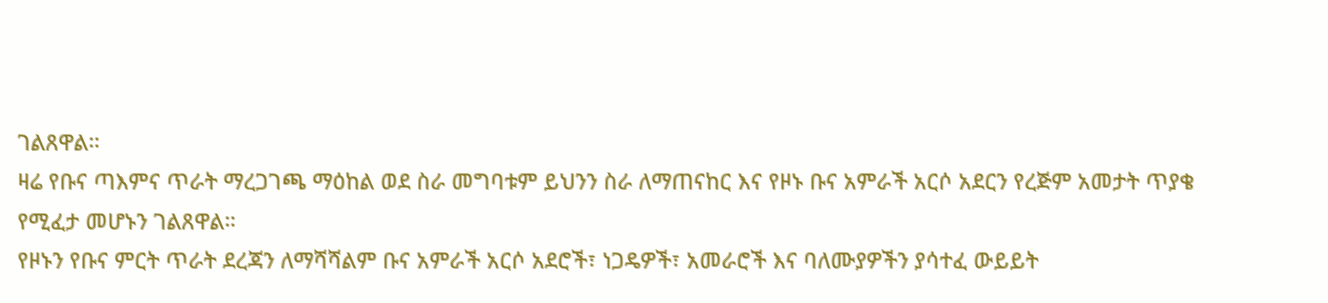ገልጸዋል።
ዛሬ የቡና ጣእምና ጥራት ማረጋገጫ ማዕከል ወደ ስራ መግባቱም ይህንን ስራ ለማጠናከር እና የዞኑ ቡና አምራች አርሶ አደርን የረጅም አመታት ጥያቄ የሚፈታ መሆኑን ገልጸዋል።
የዞኑን የቡና ምርት ጥራት ደረጃን ለማሻሻልም ቡና አምራች አርሶ አደሮች፣ ነጋዴዎች፣ አመራሮች እና ባለሙያዎችን ያሳተፈ ውይይት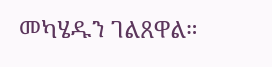መካሄዱን ገልጸዋል።